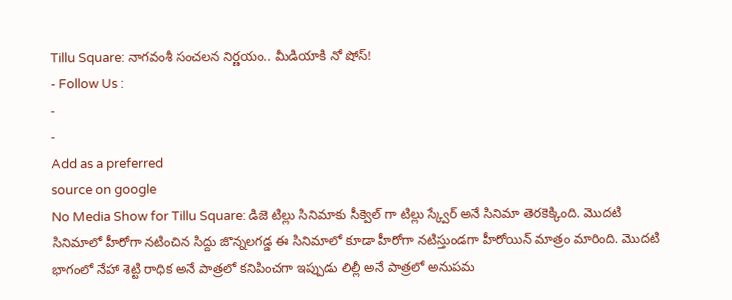Tillu Square: నాగవంశీ సంచలన నిర్ణయం.. మీడియాకి నో షోస్!
- Follow Us :
-
-
Add as a preferred
source on google
No Media Show for Tillu Square: డిజె టిల్లు సినిమాకు సీక్వెల్ గా టిల్లు స్క్వేర్ అనే సినిమా తెరకెక్కింది. మొదటి సినిమాలో హీరోగా నటించిన సిద్దు జొన్నలగడ్డ ఈ సినిమాలో కూడా హీరోగా నటిస్తుండగా హీరోయిన్ మాత్రం మారింది. మొదటి భాగంలో నేహా శెట్టి రాధిక అనే పాత్రలో కనిపించగా ఇప్పుడు లిల్లీ అనే పాత్రలో అనుపమ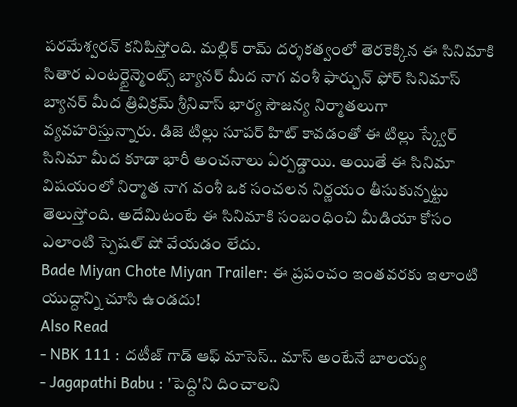పరమేశ్వరన్ కనిపిస్తోంది. మల్లిక్ రామ్ దర్శకత్వంలో తెరకెక్కిన ఈ సినిమాకి సితార ఎంటర్టైన్మెంట్స్ బ్యానర్ మీద నాగ వంశీ ఫార్చున్ ఫోర్ సినిమాస్ బ్యానర్ మీద త్రివిక్రమ్ శ్రీనివాస్ భార్య సౌజన్య నిర్మాతలుగా వ్యవహరిస్తున్నారు. డిజె టిల్లు సూపర్ హిట్ కావడంతో ఈ టిల్లు స్క్వేర్ సినిమా మీద కూడా భారీ అంచనాలు ఏర్పడ్డాయి. అయితే ఈ సినిమా విషయంలో నిర్మాత నాగ వంశీ ఒక సంచలన నిర్ణయం తీసుకున్నట్టు తెలుస్తోంది. అదేమిటంటే ఈ సినిమాకి సంబంధించి మీడియా కోసం ఎలాంటి స్పెషల్ షో వేయడం లేదు.
Bade Miyan Chote Miyan Trailer: ఈ ప్రపంచం ఇంతవరకు ఇలాంటి యుద్దాన్ని చూసి ఉండదు!
Also Read
- NBK 111 : దటీజ్ గాడ్ ఆఫ్ మాసెస్.. మాస్ అంటేనే బాలయ్య
- Jagapathi Babu : 'పెద్ది'ని దించాలని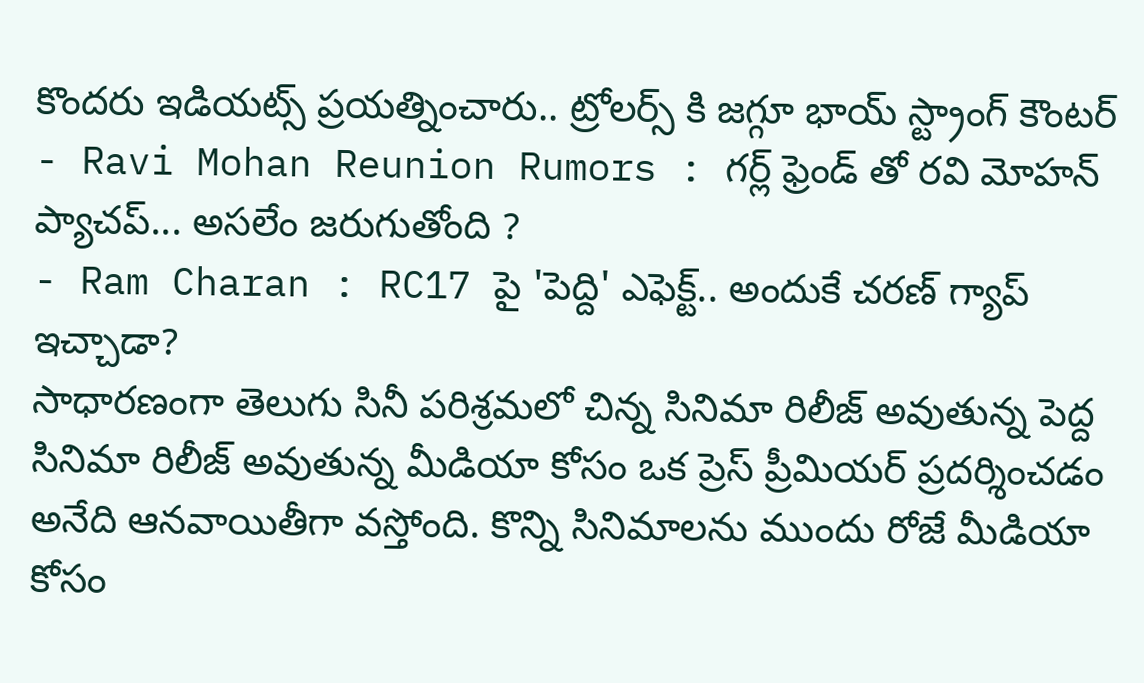కొందరు ఇడియట్స్ ప్రయత్నించారు.. ట్రోలర్స్ కి జగ్గూ భాయ్ స్ట్రాంగ్ కౌంటర్
- Ravi Mohan Reunion Rumors : గర్ల్ ఫ్రెండ్ తో రవి మోహన్ ప్యాచప్... అసలేం జరుగుతోంది ?
- Ram Charan : RC17 పై 'పెద్ది' ఎఫెక్ట్.. అందుకే చరణ్ గ్యాప్ ఇచ్చాడా?
సాధారణంగా తెలుగు సినీ పరిశ్రమలో చిన్న సినిమా రిలీజ్ అవుతున్న పెద్ద సినిమా రిలీజ్ అవుతున్న మీడియా కోసం ఒక ప్రెస్ ప్రీమియర్ ప్రదర్శించడం అనేది ఆనవాయితీగా వస్తోంది. కొన్ని సినిమాలను ముందు రోజే మీడియా కోసం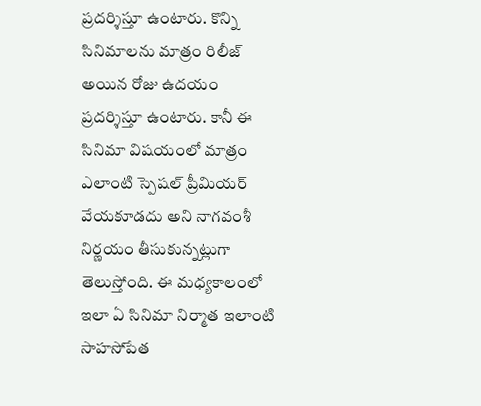ప్రదర్శిస్తూ ఉంటారు. కొన్ని సినిమాలను మాత్రం రిలీజ్ అయిన రోజు ఉదయం ప్రదర్శిస్తూ ఉంటారు. కానీ ఈ సినిమా విషయంలో మాత్రం ఎలాంటి స్పెషల్ ప్రీమియర్ వేయకూడదు అని నాగవంశీ నిర్ణయం తీసుకున్నట్లుగా తెలుస్తోంది. ఈ మధ్యకాలంలో ఇలా ఏ సినిమా నిర్మాత ఇలాంటి సాహసోపేత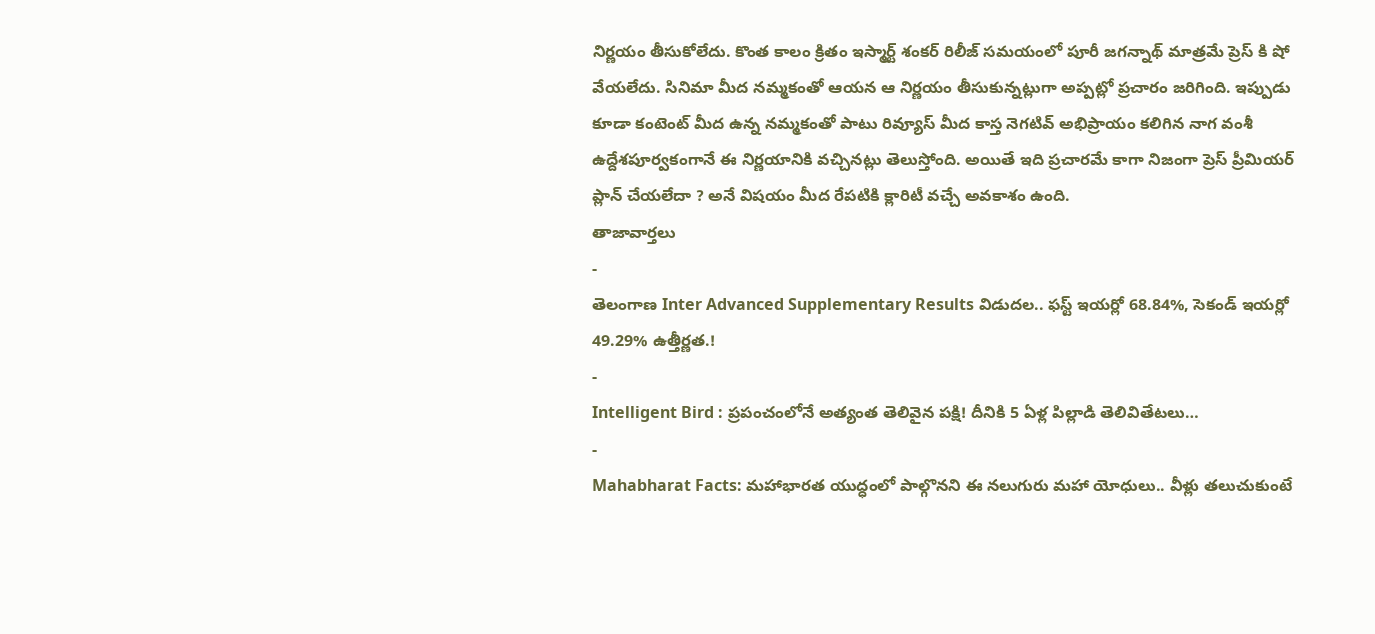నిర్ణయం తీసుకోలేదు. కొంత కాలం క్రితం ఇస్మార్ట్ శంకర్ రిలీజ్ సమయంలో పూరీ జగన్నాథ్ మాత్రమే ప్రెస్ కి షో వేయలేదు. సినిమా మీద నమ్మకంతో ఆయన ఆ నిర్ణయం తీసుకున్నట్లుగా అప్పట్లో ప్రచారం జరిగింది. ఇప్పుడు కూడా కంటెంట్ మీద ఉన్న నమ్మకంతో పాటు రివ్యూస్ మీద కాస్త నెగటివ్ అభిప్రాయం కలిగిన నాగ వంశీ ఉద్దేశపూర్వకంగానే ఈ నిర్ణయానికి వచ్చినట్లు తెలుస్తోంది. అయితే ఇది ప్రచారమే కాగా నిజంగా ప్రెస్ ప్రీమియర్ ప్లాన్ చేయలేదా ? అనే విషయం మీద రేపటికి క్లారిటీ వచ్చే అవకాశం ఉంది.
తాజావార్తలు
-
తెలంగాణ Inter Advanced Supplementary Results విడుదల.. ఫస్ట్ ఇయర్లో 68.84%, సెకండ్ ఇయర్లో 49.29% ఉత్తీర్ణత.!
-
Intelligent Bird : ప్రపంచంలోనే అత్యంత తెలివైన పక్షి! దీనికి 5 ఏళ్ల పిల్లాడి తెలివితేటలు…
-
Mahabharat Facts: మహాభారత యుద్ధంలో పాల్గొనని ఈ నలుగురు మహా యోధులు.. వీళ్లు తలుచుకుంటే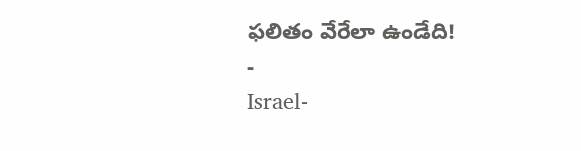ఫలితం వేరేలా ఉండేది!
-
Israel-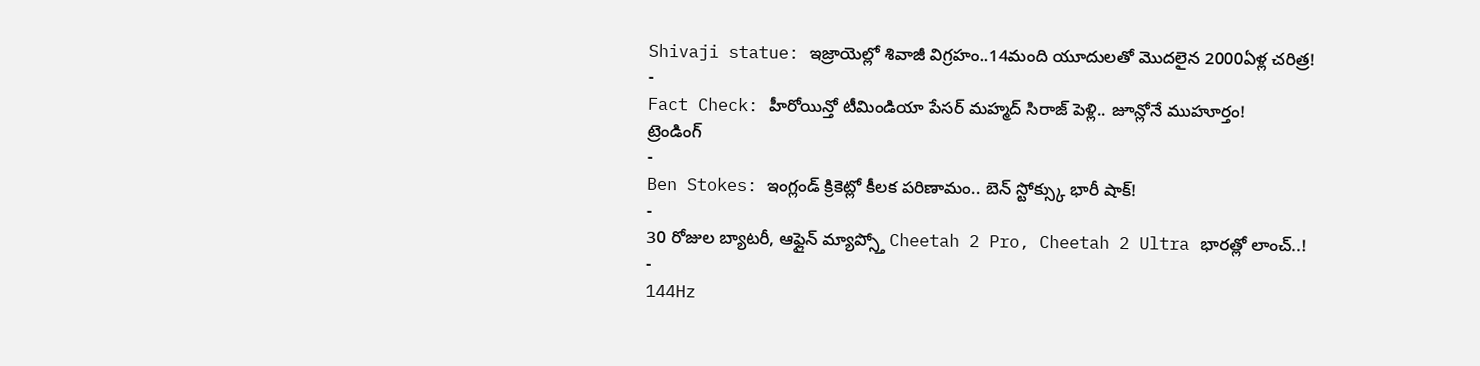Shivaji statue: ఇజ్రాయెల్లో శివాజీ విగ్రహం..14మంది యూదులతో మొదలైన 2000ఏళ్ల చరిత్ర!
-
Fact Check: హీరోయిన్తో టీమిండియా పేసర్ మహ్మద్ సిరాజ్ పెళ్లి.. జూన్లోనే ముహూర్తం!
ట్రెండింగ్
-
Ben Stokes: ఇంగ్లండ్ క్రికెట్లో కీలక పరిణామం.. బెన్ స్టోక్స్కు భారీ షాక్!
-
30 రోజుల బ్యాటరీ, ఆఫ్లైన్ మ్యాప్స్తో Cheetah 2 Pro, Cheetah 2 Ultra భారత్లో లాంచ్..!
-
144Hz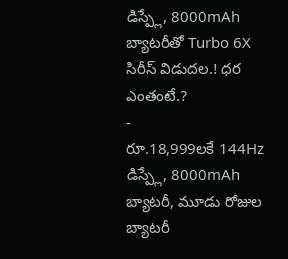డిస్ప్లే, 8000mAh బ్యాటరీతో Turbo 6X సిరీస్ విడుదల.! ధర ఎంతంటే.?
-
రూ.18,999లకే 144Hz డిస్ప్లే, 8000mAh బ్యాటరీ, మూడు రోజుల బ్యాటరీ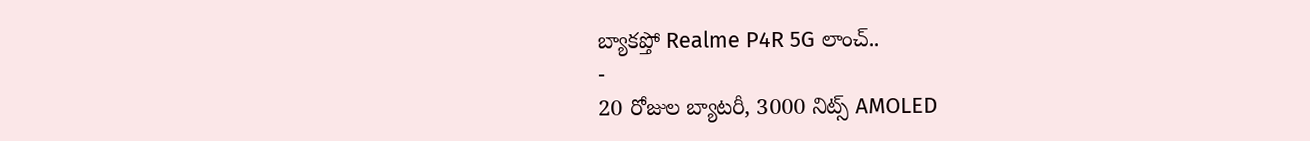బ్యాకప్తో Realme P4R 5G లాంచ్..
-
20 రోజుల బ్యాటరీ, 3000 నిట్స్ AMOLED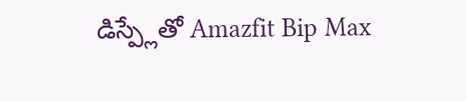డిస్ప్లేతో Amazfit Bip Max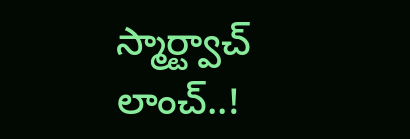స్మార్ట్వాచ్ లాంచ్..!